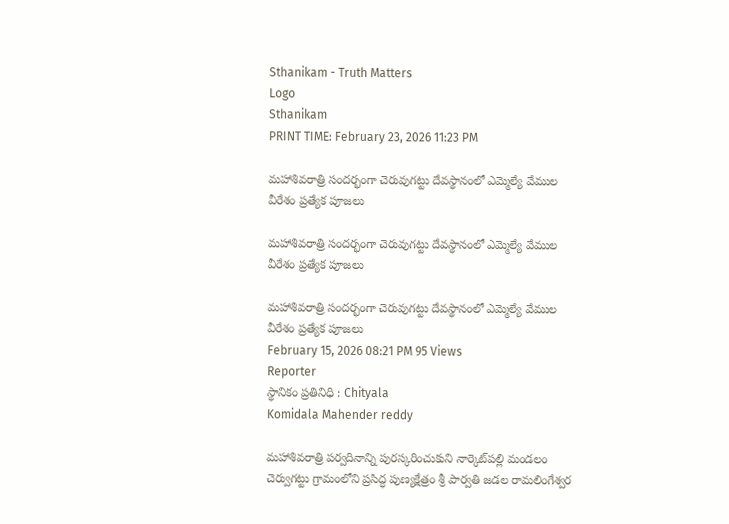Sthanikam - Truth Matters
Logo
Sthanikam
PRINT TIME: February 23, 2026 11:23 PM

మహాశివరాత్రి సందర్భంగా చెరువుగట్టు దేవస్థానంలో ఎమ్మెల్యే వేముల వీరేశం ప్రత్యేక పూజలు

మహాశివరాత్రి సందర్భంగా చెరువుగట్టు దేవస్థానంలో ఎమ్మెల్యే వేముల వీరేశం ప్రత్యేక పూజలు

మహాశివరాత్రి సందర్భంగా చెరువుగట్టు దేవస్థానంలో ఎమ్మెల్యే వేముల వీరేశం ప్రత్యేక పూజలు
February 15, 2026 08:21 PM 95 Views
Reporter
స్థానికం ప్రతినిధి : Chityala
Komidala Mahender reddy

మహాశివరాత్రి పర్వదినాన్ని పురస్కరించుకుని నార్కెట్‌పల్లి మండలం చెర్వుగట్టు గ్రామంలోని ప్రసిద్ధ పుణ్యక్షేత్రం శ్రీ పార్వతి జడల రామలింగేశ్వర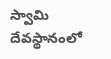స్వామి దేవస్థానంలో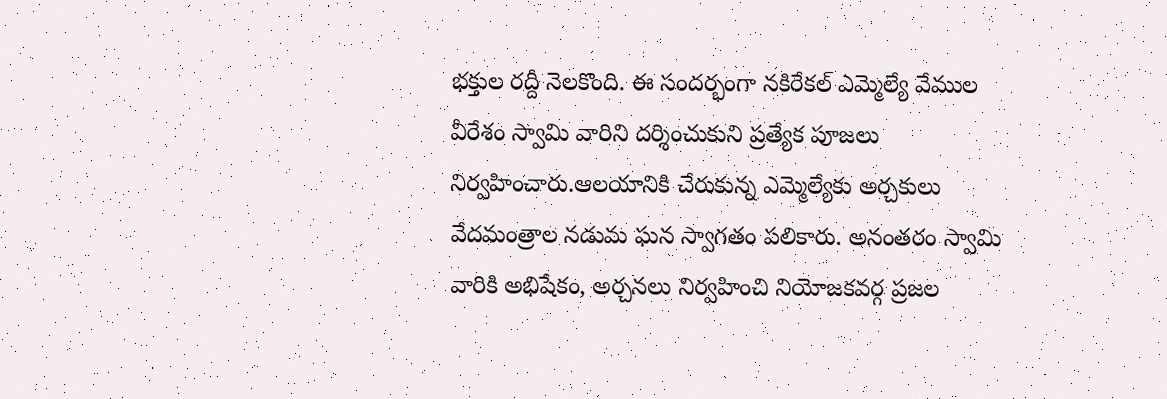భక్తుల రద్దీ నెలకొంది. ఈ సందర్భంగా నకిరేకల్ ఎమ్మెల్యే వేముల వీరేశం స్వామి వారిని దర్శించుకుని ప్రత్యేక పూజలు నిర్వహించారు.ఆలయానికి చేరుకున్న ఎమ్మెల్యేకు అర్చకులు వేదమంత్రాల నడుమ ఘన స్వాగతం పలికారు. అనంతరం స్వామి వారికి అభిషేకం, అర్చనలు నిర్వహించి నియోజకవర్గ ప్రజల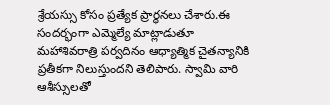శ్రేయస్సు కోసం ప్రత్యేక ప్రార్థనలు చేశారు.ఈ సందర్భంగా ఎమ్మెల్యే మాట్లాడుతూ మహాశివరాత్రి పర్వదినం ఆధ్యాత్మిక చైతన్యానికి ప్రతీకగా నిలుస్తుందని తెలిపారు. స్వామి వారి ఆశీస్సులతో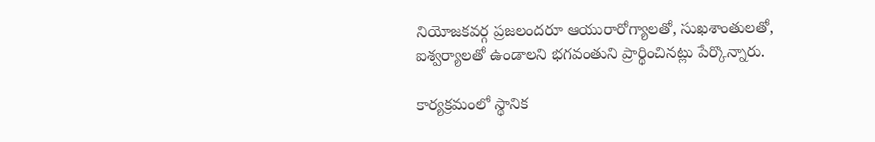నియోజకవర్గ ప్రజలందరూ ఆయురారోగ్యాలతో, సుఖశాంతులతో, ఐశ్వర్యాలతో ఉండాలని భగవంతుని ప్రార్థించినట్లు పేర్కొన్నారు.

కార్యక్రమంలో స్థానిక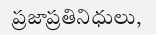ప్రజాప్రతినిధులు,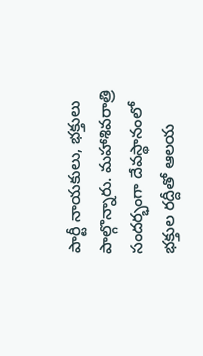పార్టీ నాయకులు, భక్తులు పాల్గొన్నారు. మహాశివరాత్రి సందర్భంగా దేవస్థానంలో భక్తుల రద్దీతో ఆలయ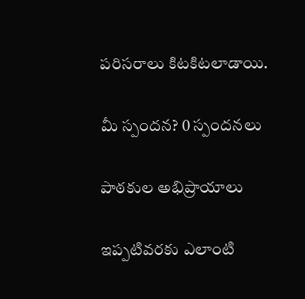పరిసరాలు కిటకిటలాడాయి.

మీ స్పందన? 0 స్పందనలు

పాఠకుల అభిప్రాయాలు

ఇప్పటివరకు ఎలాంటి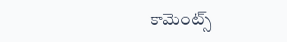కామెంట్స్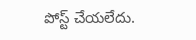పోస్ట్ చేయలేదు.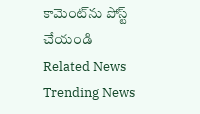కామెంట్‌ను పోస్ట్ చేయండి
Related News
Trending News